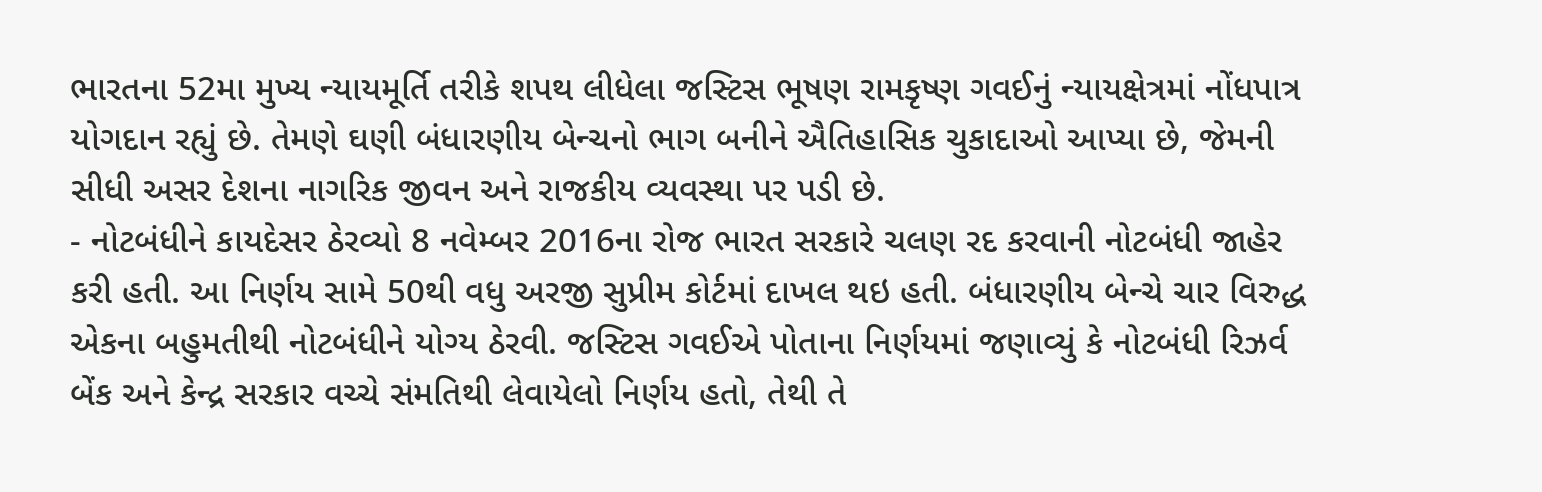ભારતના 52મા મુખ્ય ન્યાયમૂર્તિ તરીકે શપથ લીધેલા જસ્ટિસ ભૂષણ રામકૃષ્ણ ગવઈનું ન્યાયક્ષેત્રમાં નોંધપાત્ર યોગદાન રહ્યું છે. તેમણે ઘણી બંધારણીય બેન્ચનો ભાગ બનીને ઐતિહાસિક ચુકાદાઓ આપ્યા છે, જેમની સીધી અસર દેશના નાગરિક જીવન અને રાજકીય વ્યવસ્થા પર પડી છે.
- નોટબંધીને કાયદેસર ઠેરવ્યો 8 નવેમ્બર 2016ના રોજ ભારત સરકારે ચલણ રદ કરવાની નોટબંધી જાહેર કરી હતી. આ નિર્ણય સામે 50થી વધુ અરજી સુપ્રીમ કોર્ટમાં દાખલ થઇ હતી. બંધારણીય બેન્ચે ચાર વિરુદ્ધ એકના બહુમતીથી નોટબંધીને યોગ્ય ઠેરવી. જસ્ટિસ ગવઈએ પોતાના નિર્ણયમાં જણાવ્યું કે નોટબંધી રિઝર્વ બેંક અને કેન્દ્ર સરકાર વચ્ચે સંમતિથી લેવાયેલો નિર્ણય હતો, તેથી તે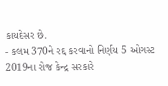કાયદેસર છે.
- કલમ 370ને રદ્દ કરવાનો નિર્ણય 5 ઓગસ્ટ 2019ના રોજ કેન્દ્ર સરકારે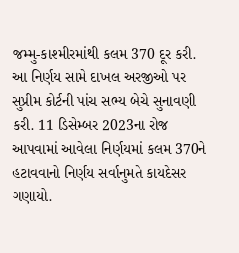જમ્મુ-કાશ્મીરમાંથી કલમ 370 દૂર કરી. આ નિર્ણય સામે દાખલ અરજીઓ પર સુપ્રીમ કોર્ટની પાંચ સભ્ય બેચે સુનાવણી કરી. 11 ડિસેમ્બર 2023ના રોજ આપવામાં આવેલા નિર્ણયમાં કલમ 370ને હટાવવાનો નિર્ણય સર્વાનુમતે કાયદેસર ગણાયો.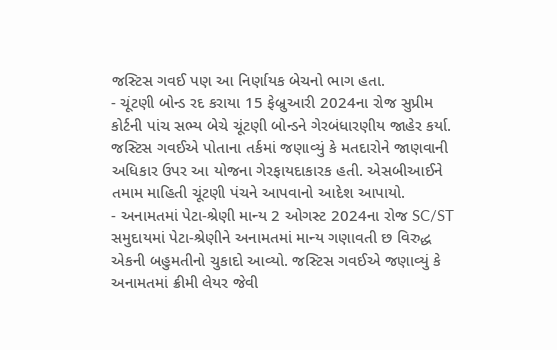જસ્ટિસ ગવઈ પણ આ નિર્ણાયક બેચનો ભાગ હતા.
- ચૂંટણી બોન્ડ રદ કરાયા 15 ફેબ્રુઆરી 2024ના રોજ સુપ્રીમ કોર્ટની પાંચ સભ્ય બેચે ચૂંટણી બોન્ડને ગેરબંધારણીય જાહેર કર્યા. જસ્ટિસ ગવઈએ પોતાના તર્કમાં જણાવ્યું કે મતદારોને જાણવાની અધિકાર ઉપર આ યોજના ગેરફાયદાકારક હતી. એસબીઆઈને તમામ માહિતી ચૂંટણી પંચને આપવાનો આદેશ આપાયો.
- અનામતમાં પેટા-શ્રેણી માન્ય 2 ઓગસ્ટ 2024ના રોજ SC/ST સમુદાયમાં પેટા-શ્રેણીને અનામતમાં માન્ય ગણાવતી છ વિરુદ્ધ એકની બહુમતીનો ચુકાદો આવ્યો. જસ્ટિસ ગવઈએ જણાવ્યું કે અનામતમાં ક્રીમી લેયર જેવી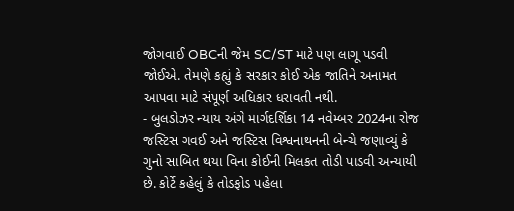જોગવાઈ OBCની જેમ SC/ST માટે પણ લાગૂ પડવી જોઈએ. તેમણે કહ્યું કે સરકાર કોઈ એક જાતિને અનામત આપવા માટે સંપૂર્ણ અધિકાર ધરાવતી નથી.
- બુલડોઝર ન્યાય અંગે માર્ગદર્શિકા 14 નવેમ્બર 2024ના રોજ જસ્ટિસ ગવઈ અને જસ્ટિસ વિશ્વનાથનની બેન્ચે જણાવ્યું કે ગુનો સાબિત થયા વિના કોઈની મિલકત તોડી પાડવી અન્યાયી છે. કોર્ટે કહેલું કે તોડફોડ પહેલા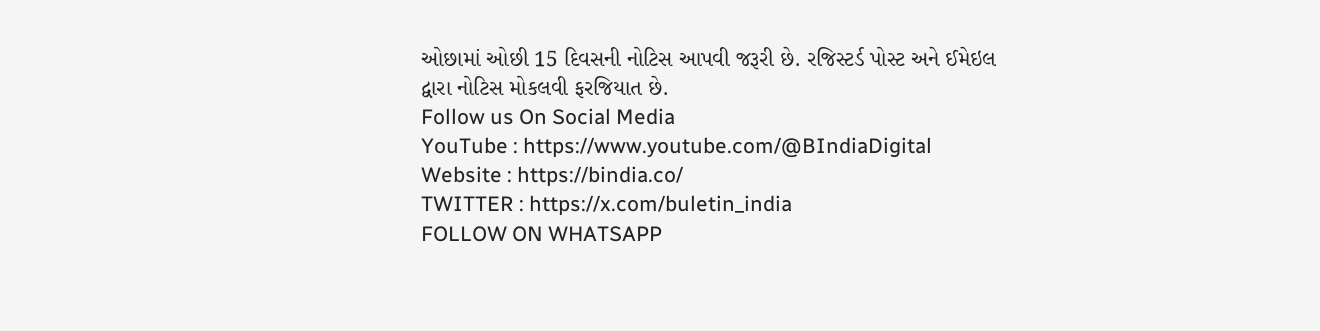ઓછામાં ઓછી 15 દિવસની નોટિસ આપવી જરૂરી છે. રજિસ્ટર્ડ પોસ્ટ અને ઈમેઇલ દ્વારા નોટિસ મોકલવી ફરજિયાત છે.
Follow us On Social Media
YouTube : https://www.youtube.com/@BIndiaDigital
Website : https://bindia.co/
TWITTER : https://x.com/buletin_india
FOLLOW ON WHATSAPP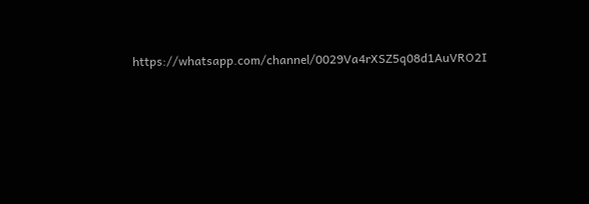https://whatsapp.com/channel/0029Va4rXSZ5q08d1AuVRO2I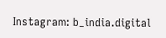Instagram: b_india.digital